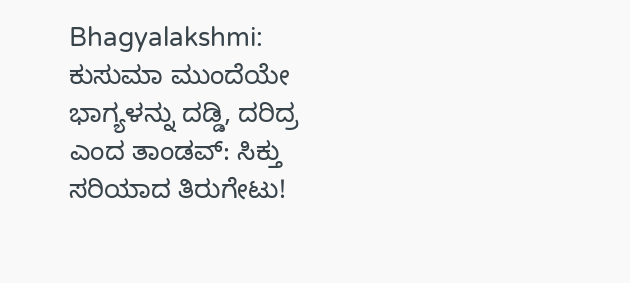Bhagyalakshmi: ಕುಸುಮಾ ಮುಂದೆಯೇ ಭಾಗ್ಯಳನ್ನು ದಡ್ಡಿ, ದರಿದ್ರ ಎಂದ ತಾಂಡವ್: ಸಿಕ್ತು ಸರಿಯಾದ ತಿರುಗೇಟು!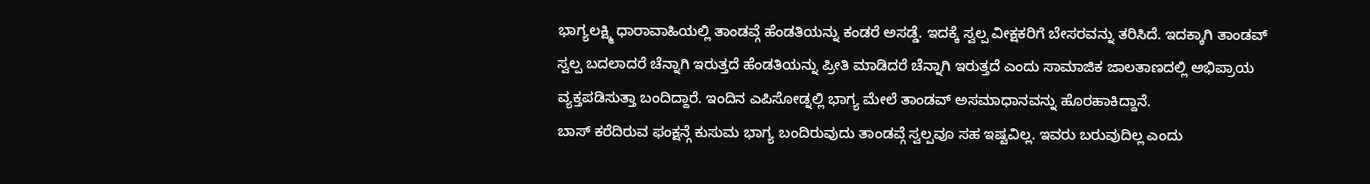ಭಾಗ್ಯಲಕ್ಷ್ಮಿ ಧಾರಾವಾಹಿಯಲ್ಲಿ ತಾಂಡವ್ಗೆ ಹೆಂಡತಿಯನ್ನು ಕಂಡರೆ ಅಸಡ್ಡೆ. ಇದಕ್ಕೆ ಸ್ವಲ್ಪ ವೀಕ್ಷಕರಿಗೆ ಬೇಸರವನ್ನು ತರಿಸಿದೆ. ಇದಕ್ಕಾಗಿ ತಾಂಡವ್ ಸ್ವಲ್ಪ ಬದಲಾದರೆ ಚೆನ್ನಾಗಿ ಇರುತ್ತದೆ ಹೆಂಡತಿಯನ್ನು ಪ್ರೀತಿ ಮಾಡಿದರೆ ಚೆನ್ನಾಗಿ ಇರುತ್ತದೆ ಎಂದು ಸಾಮಾಜಿಕ ಜಾಲತಾಣದಲ್ಲಿ ಅಭಿಪ್ರಾಯ ವ್ಯಕ್ತಪಡಿಸುತ್ತಾ ಬಂದಿದ್ದಾರೆ. ಇಂದಿನ ಎಪಿಸೋಡ್ನಲ್ಲಿ ಭಾಗ್ಯ ಮೇಲೆ ತಾಂಡವ್ ಅಸಮಾಧಾನವನ್ನು ಹೊರಹಾಕಿದ್ದಾನೆ.
ಬಾಸ್ ಕರೆದಿರುವ ಫಂಕ್ಷನ್ಗೆ ಕುಸುಮ ಭಾಗ್ಯ ಬಂದಿರುವುದು ತಾಂಡವ್ಗೆ ಸ್ವಲ್ಪವೂ ಸಹ ಇಷ್ಟವಿಲ್ಲ. ಇವರು ಬರುವುದಿಲ್ಲ ಎಂದು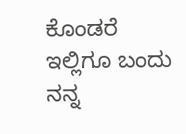ಕೊಂಡರೆ ಇಲ್ಲಿಗೂ ಬಂದು ನನ್ನ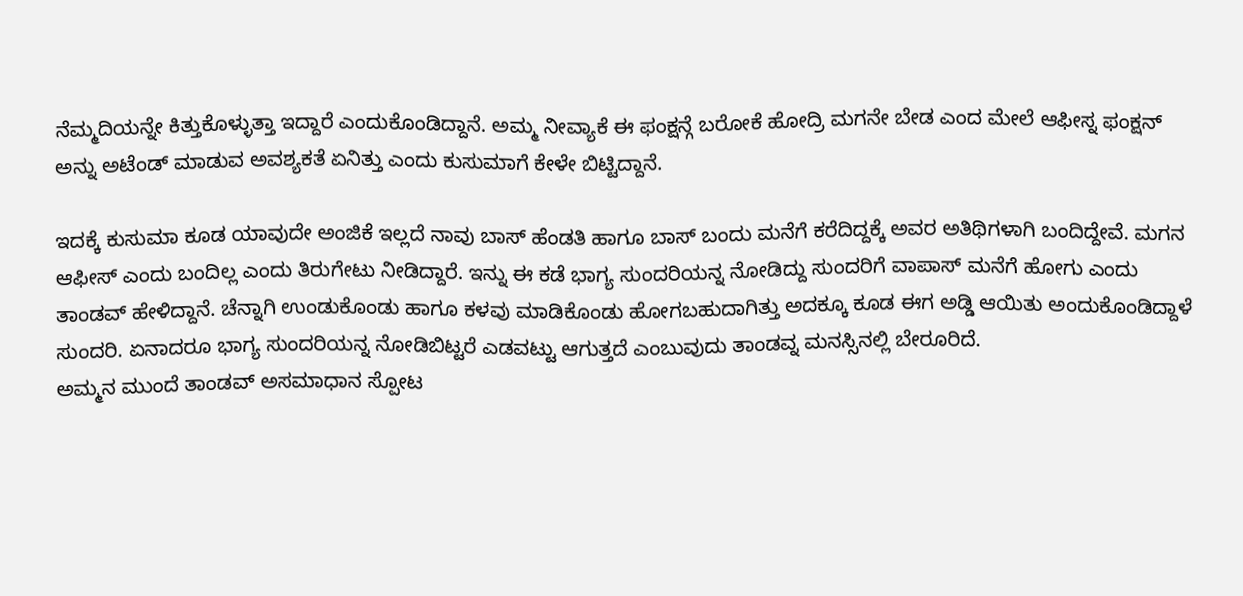ನೆಮ್ಮದಿಯನ್ನೇ ಕಿತ್ತುಕೊಳ್ಳುತ್ತಾ ಇದ್ದಾರೆ ಎಂದುಕೊಂಡಿದ್ದಾನೆ. ಅಮ್ಮ ನೀವ್ಯಾಕೆ ಈ ಫಂಕ್ಷನ್ಗೆ ಬರೋಕೆ ಹೋದ್ರಿ ಮಗನೇ ಬೇಡ ಎಂದ ಮೇಲೆ ಆಫೀಸ್ನ ಫಂಕ್ಷನ್ ಅನ್ನು ಅಟೆಂಡ್ ಮಾಡುವ ಅವಶ್ಯಕತೆ ಏನಿತ್ತು ಎಂದು ಕುಸುಮಾಗೆ ಕೇಳೇ ಬಿಟ್ಟಿದ್ದಾನೆ.

ಇದಕ್ಕೆ ಕುಸುಮಾ ಕೂಡ ಯಾವುದೇ ಅಂಜಿಕೆ ಇಲ್ಲದೆ ನಾವು ಬಾಸ್ ಹೆಂಡತಿ ಹಾಗೂ ಬಾಸ್ ಬಂದು ಮನೆಗೆ ಕರೆದಿದ್ದಕ್ಕೆ ಅವರ ಅತಿಥಿಗಳಾಗಿ ಬಂದಿದ್ದೇವೆ. ಮಗನ ಆಫೀಸ್ ಎಂದು ಬಂದಿಲ್ಲ ಎಂದು ತಿರುಗೇಟು ನೀಡಿದ್ದಾರೆ. ಇನ್ನು ಈ ಕಡೆ ಭಾಗ್ಯ ಸುಂದರಿಯನ್ನ ನೋಡಿದ್ದು ಸುಂದರಿಗೆ ವಾಪಾಸ್ ಮನೆಗೆ ಹೋಗು ಎಂದು ತಾಂಡವ್ ಹೇಳಿದ್ದಾನೆ. ಚೆನ್ನಾಗಿ ಉಂಡುಕೊಂಡು ಹಾಗೂ ಕಳವು ಮಾಡಿಕೊಂಡು ಹೋಗಬಹುದಾಗಿತ್ತು ಅದಕ್ಕೂ ಕೂಡ ಈಗ ಅಡ್ಡಿ ಆಯಿತು ಅಂದುಕೊಂಡಿದ್ದಾಳೆ ಸುಂದರಿ. ಏನಾದರೂ ಭಾಗ್ಯ ಸುಂದರಿಯನ್ನ ನೋಡಿಬಿಟ್ಟರೆ ಎಡವಟ್ಟು ಆಗುತ್ತದೆ ಎಂಬುವುದು ತಾಂಡವ್ನ ಮನಸ್ಸಿನಲ್ಲಿ ಬೇರೂರಿದೆ.
ಅಮ್ಮನ ಮುಂದೆ ತಾಂಡವ್ ಅಸಮಾಧಾನ ಸ್ಪೋಟ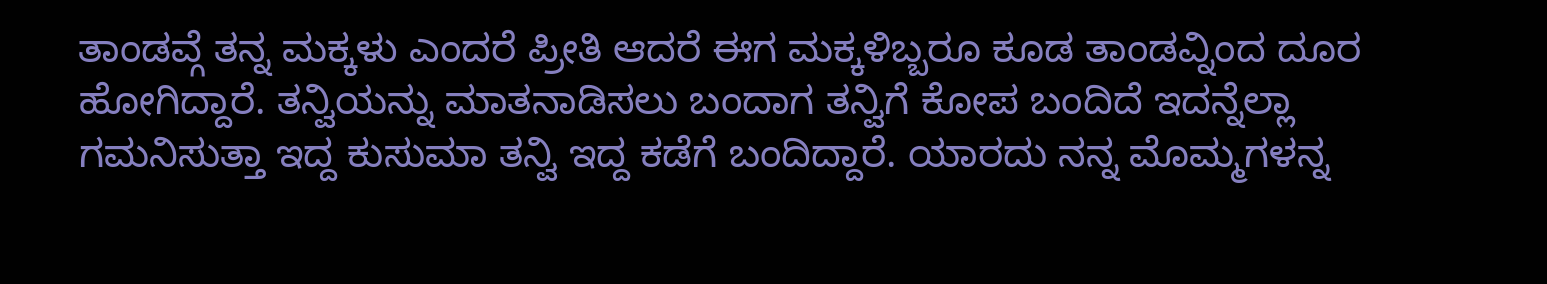ತಾಂಡವ್ಗೆ ತನ್ನ ಮಕ್ಕಳು ಎಂದರೆ ಪ್ರೀತಿ ಆದರೆ ಈಗ ಮಕ್ಕಳಿಬ್ಬರೂ ಕೂಡ ತಾಂಡವ್ನಿಂದ ದೂರ ಹೋಗಿದ್ದಾರೆ. ತನ್ವಿಯನ್ನು ಮಾತನಾಡಿಸಲು ಬಂದಾಗ ತನ್ವಿಗೆ ಕೋಪ ಬಂದಿದೆ ಇದನ್ನೆಲ್ಲಾ ಗಮನಿಸುತ್ತಾ ಇದ್ದ ಕುಸುಮಾ ತನ್ವಿ ಇದ್ದ ಕಡೆಗೆ ಬಂದಿದ್ದಾರೆ. ಯಾರದು ನನ್ನ ಮೊಮ್ಮಗಳನ್ನ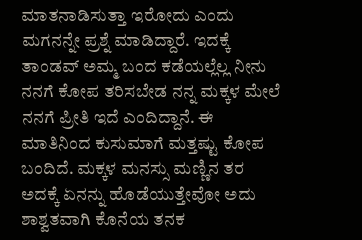ಮಾತನಾಡಿಸುತ್ತಾ ಇರೋದು ಎಂದು ಮಗನನ್ನೇ ಪ್ರಶ್ನೆ ಮಾಡಿದ್ದಾರೆ. ಇದಕ್ಕೆ ತಾಂಡವ್ ಅಮ್ಮ ಬಂದ ಕಡೆಯಲ್ಲೆಲ್ಲ ನೀನು ನನಗೆ ಕೋಪ ತರಿಸಬೇಡ ನನ್ನ ಮಕ್ಕಳ ಮೇಲೆ ನನಗೆ ಪ್ರೀತಿ ಇದೆ ಎಂದಿದ್ದಾನೆ. ಈ ಮಾತಿನಿಂದ ಕುಸುಮಾಗೆ ಮತ್ತಷ್ಟು ಕೋಪ ಬಂದಿದೆ. ಮಕ್ಕಳ ಮನಸ್ಸು ಮಣ್ಣಿನ ತರ ಅದಕ್ಕೆ ಏನನ್ನು ಹೊಡೆಯುತ್ತೇವೋ ಅದು ಶಾಶ್ವತವಾಗಿ ಕೊನೆಯ ತನಕ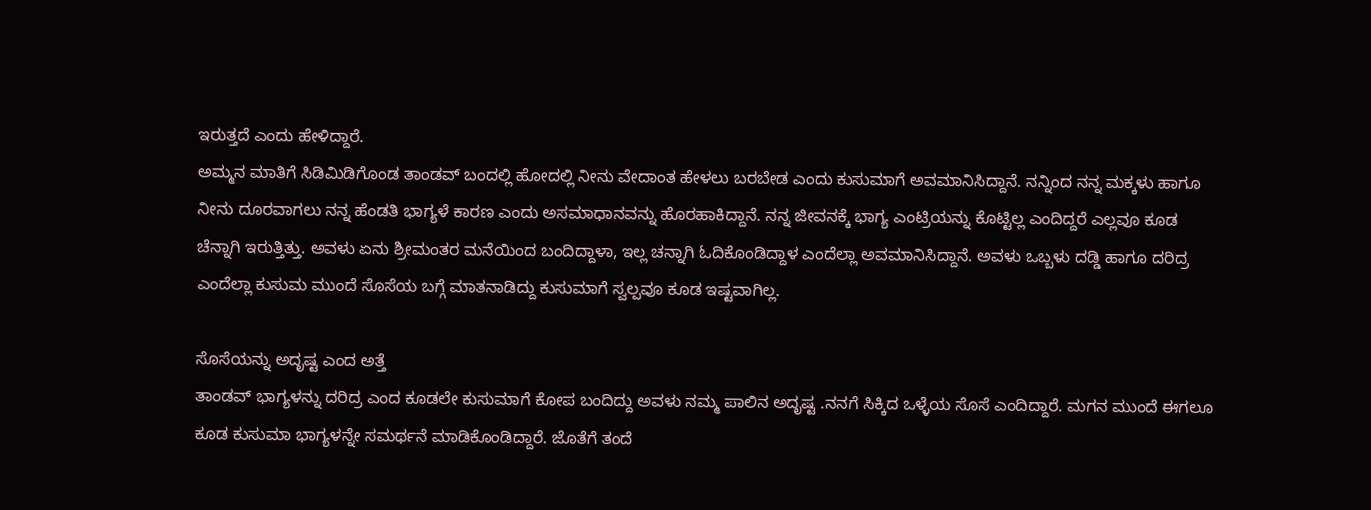ಇರುತ್ತದೆ ಎಂದು ಹೇಳಿದ್ದಾರೆ.
ಅಮ್ಮನ ಮಾತಿಗೆ ಸಿಡಿಮಿಡಿಗೊಂಡ ತಾಂಡವ್ ಬಂದಲ್ಲಿ ಹೋದಲ್ಲಿ ನೀನು ವೇದಾಂತ ಹೇಳಲು ಬರಬೇಡ ಎಂದು ಕುಸುಮಾಗೆ ಅವಮಾನಿಸಿದ್ದಾನೆ. ನನ್ನಿಂದ ನನ್ನ ಮಕ್ಕಳು ಹಾಗೂ ನೀನು ದೂರವಾಗಲು ನನ್ನ ಹೆಂಡತಿ ಭಾಗ್ಯಳೆ ಕಾರಣ ಎಂದು ಅಸಮಾಧಾನವನ್ನು ಹೊರಹಾಕಿದ್ದಾನೆ. ನನ್ನ ಜೀವನಕ್ಕೆ ಭಾಗ್ಯ ಎಂಟ್ರಿಯನ್ನು ಕೊಟ್ಟಿಲ್ಲ ಎಂದಿದ್ದರೆ ಎಲ್ಲವೂ ಕೂಡ ಚೆನ್ನಾಗಿ ಇರುತ್ತಿತ್ತು. ಅವಳು ಏನು ಶ್ರೀಮಂತರ ಮನೆಯಿಂದ ಬಂದಿದ್ದಾಳಾ, ಇಲ್ಲ ಚನ್ನಾಗಿ ಓದಿಕೊಂಡಿದ್ದಾಳ ಎಂದೆಲ್ಲಾ ಅವಮಾನಿಸಿದ್ದಾನೆ. ಅವಳು ಒಬ್ಬಳು ದಡ್ಡಿ ಹಾಗೂ ದರಿದ್ರ ಎಂದೆಲ್ಲಾ ಕುಸುಮ ಮುಂದೆ ಸೊಸೆಯ ಬಗ್ಗೆ ಮಾತನಾಡಿದ್ದು ಕುಸುಮಾಗೆ ಸ್ವಲ್ಪವೂ ಕೂಡ ಇಷ್ಟವಾಗಿಲ್ಲ.

ಸೊಸೆಯನ್ನು ಅದೃಷ್ಟ ಎಂದ ಅತ್ತೆ
ತಾಂಡವ್ ಭಾಗ್ಯಳನ್ನು ದರಿದ್ರ ಎಂದ ಕೂಡಲೇ ಕುಸುಮಾಗೆ ಕೋಪ ಬಂದಿದ್ದು ಅವಳು ನಮ್ಮ ಪಾಲಿನ ಅದೃಷ್ಟ .ನನಗೆ ಸಿಕ್ಕಿದ ಒಳ್ಳೆಯ ಸೊಸೆ ಎಂದಿದ್ದಾರೆ. ಮಗನ ಮುಂದೆ ಈಗಲೂ ಕೂಡ ಕುಸುಮಾ ಭಾಗ್ಯಳನ್ನೇ ಸಮರ್ಥನೆ ಮಾಡಿಕೊಂಡಿದ್ದಾರೆ. ಜೊತೆಗೆ ತಂದೆ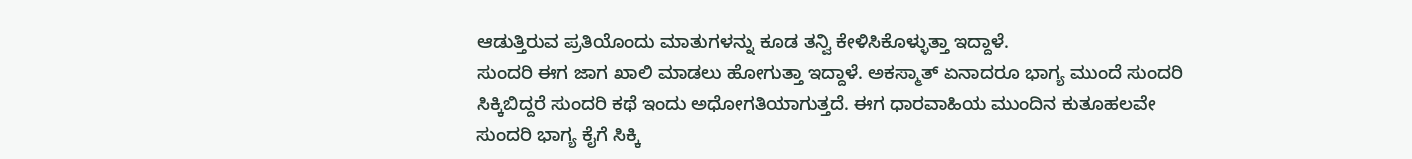ಆಡುತ್ತಿರುವ ಪ್ರತಿಯೊಂದು ಮಾತುಗಳನ್ನು ಕೂಡ ತನ್ವಿ ಕೇಳಿಸಿಕೊಳ್ಳುತ್ತಾ ಇದ್ದಾಳೆ.
ಸುಂದರಿ ಈಗ ಜಾಗ ಖಾಲಿ ಮಾಡಲು ಹೋಗುತ್ತಾ ಇದ್ದಾಳೆ. ಅಕಸ್ಮಾತ್ ಏನಾದರೂ ಭಾಗ್ಯ ಮುಂದೆ ಸುಂದರಿ ಸಿಕ್ಕಿಬಿದ್ದರೆ ಸುಂದರಿ ಕಥೆ ಇಂದು ಅಧೋಗತಿಯಾಗುತ್ತದೆ. ಈಗ ಧಾರವಾಹಿಯ ಮುಂದಿನ ಕುತೂಹಲವೇ ಸುಂದರಿ ಭಾಗ್ಯ ಕೈಗೆ ಸಿಕ್ಕಿ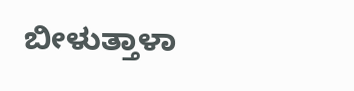ಬೀಳುತ್ತಾಳಾ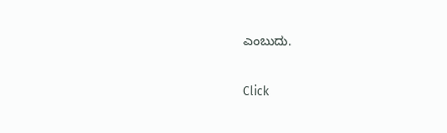ಎಂಬುದು.


Click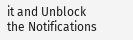it and Unblock the Notifications